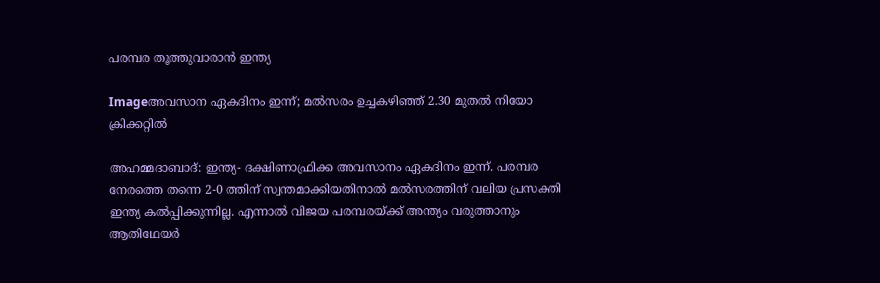പരമ്പര തൂത്തുവാരാന്‍ ഇന്ത്യ

Imageഅവസാന ഏകദിനം ഇന്ന്‌; മല്‍സരം ഉച്ചകഴിഞ്ഞ്‌ 2.30 മുതല്‍ നിയോ ക്രിക്കറ്റില്‍

അഹമ്മദാബാദ്‌: ഇന്ത്യ- ദക്ഷിണാഫ്രിക്ക അവസാനം ഏകദിനം ഇന്ന്‌. പരമ്പര നേരത്തെ തന്നെ 2-0 ത്തിന്‌ സ്വന്തമാക്കിയതിനാല്‍ മല്‍സരത്തിന്‌ വലിയ പ്രസക്തി ഇന്ത്യ കല്‍പ്പിക്കുന്നില്ല. എന്നാല്‍ വിജയ പരമ്പരയ്ക്ക്‌ അന്ത്യം വരുത്താനും ആതിഥേയര്‍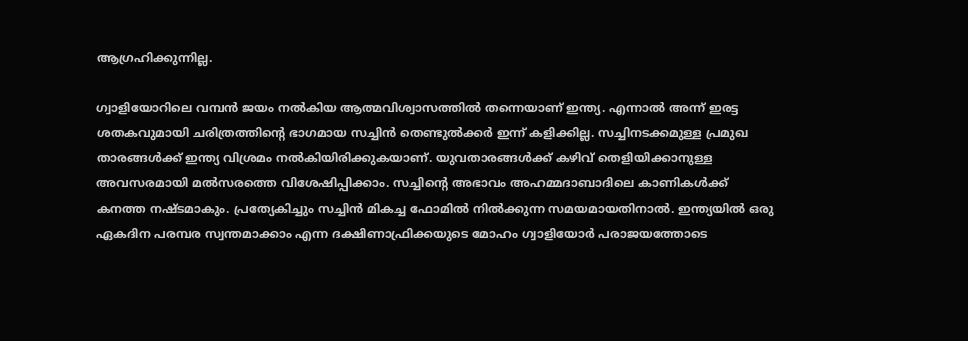ആഗ്രഹിക്കുന്നില്ല.

ഗ്വാളിയോറിലെ വമ്പന്‍ ജയം നല്‍കിയ ആത്മവിശ്വാസത്തില്‍ തന്നെയാണ്‌ ഇന്ത്യ. എന്നാല്‍ അന്ന്‌ ഇരട്ട ശതകവുമായി ചരിത്രത്തിന്റെ ഭാഗമായ സച്ചിന്‍ തെണ്ടുല്‍ക്കര്‍ ഇന്ന്‌ കളിക്കില്ല. സച്ചിനടക്കമുള്ള പ്രമുഖ താരങ്ങള്‍ക്ക്‌ ഇന്ത്യ വിശ്രമം നല്‍കിയിരിക്കുകയാണ്‌. യുവതാരങ്ങള്‍ക്ക്‌ കഴിവ്‌ തെളിയിക്കാനുള്ള അവസരമായി മല്‍സരത്തെ വിശേഷിപ്പിക്കാം. സച്ചിന്റെ അഭാവം അഹമ്മദാബാദിലെ കാണികള്‍ക്ക്‌ കനത്ത നഷ്ടമാകും. പ്രത്യേകിച്ചും സച്ചിന്‍ മികച്ച ഫോമില്‍ നില്‍ക്കുന്ന സമയമായതിനാല്‍. ഇന്ത്യയില്‍ ഒരു ഏകദിന പരമ്പര സ്വന്തമാക്കാം എന്ന ദക്ഷിണാഫ്രിക്കയുടെ മോഹം ഗ്വാളിയോര്‍ പരാജയത്തോടെ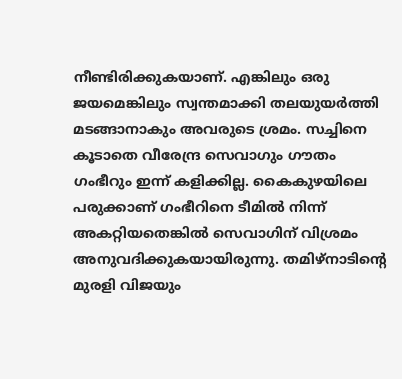നീണ്ടിരിക്കുകയാണ്‌. എങ്കിലും ഒരു ജയമെങ്കിലും സ്വന്തമാക്കി തലയുയര്‍ത്തി മടങ്ങാനാകും അവരുടെ ശ്രമം. സച്ചിനെ കൂടാതെ വീരേന്ദ്ര സെവാഗും ഗൗതം ഗംഭീറും ഇന്ന്‌ കളിക്കില്ല. കൈകുഴയിലെ പരുക്കാണ്‌ ഗംഭീറിനെ ടീമില്‍ നിന്ന്‌ അകറ്റിയതെങ്കില്‍ സെവാഗിന്‌ വിശ്രമം അനുവദിക്കുകയായിരുന്നു. തമിഴ്‌നാടിന്റെ മുരളി വിജയും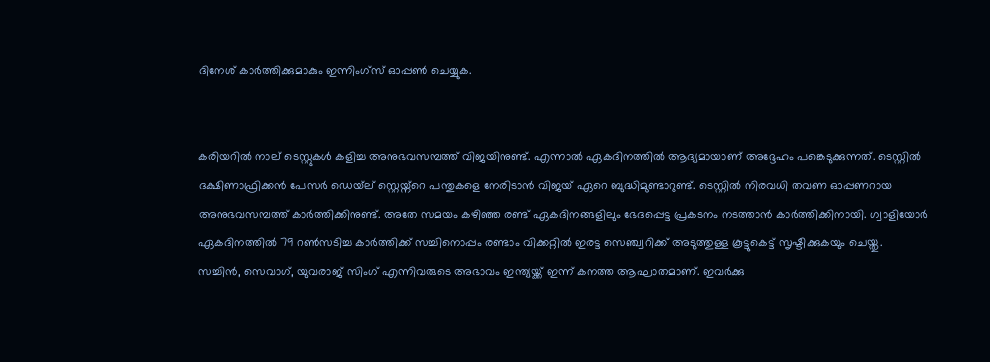ദിനേശ്‌ കാര്‍ത്തിക്കുമാകും ഇന്നിംഗ്സ്‌ ഓപ്പണ്‍ ചെയ്യുക.


കരിയറില്‍ നാല്‌ ടെസ്റ്റുകള്‍ കളിച്ച അനുഭവസമ്പത്ത്‌ വിജയിനുണ്ട്‌. എന്നാല്‍ ഏകദിനത്തില്‍ ആദ്യമായാണ്‌ അദ്ദേഹം പങ്കെടുക്കുന്നത്‌. ടെസ്റ്റില്‍ ദക്ഷിണാഫ്രിക്കന്‍ പേസര്‍ ഡെയ്‌ല്‌ സ്റ്റെയ്ന്റെ പന്തുകളെ നേരിടാന്‍ വിജയ്‌ ഏറെ ബുദ്ധിമുണ്ടാറുണ്ട്‌. ടെസ്റ്റില്‍ നിരവധി തവണ ഓപ്പണറായ അനുഭവസമ്പത്ത്‌ കാര്‍ത്തിക്കിനുണ്ട്‌. അതേ സമയം കഴിഞ്ഞ രണ്ട്‌ ഏകദിനങ്ങളിലും ഭേദപ്പെട്ട പ്രകടനം നടത്താന്‍ കാര്‍ത്തിക്കിനായി. ഗ്വാളിയോര്‍ ഏകദിനത്തില്‍ 79 റണ്‍സടിച്ച കാര്‍ത്തിക്ക്‌ സച്ചിനൊപ്പം രണ്ടാം വിക്കറ്റില്‍ ഇരട്ട സെഞ്ച്വറിക്ക്‌ അടുത്തുള്ള കൂട്ടുകെട്ട്‌ സൃഷ്ടിക്കുകയും ചെയ്തു.
സച്ചിന്‍, സെവാഗ്‌, യുവരാജ്‌ സിംഗ്‌ എന്നിവരുടെ അഭാവം ഇന്ത്യയ്ക്ക്‌ ഇന്ന്‌ കനത്ത ആഘാതമാണ്‌. ഇവര്‍ക്കു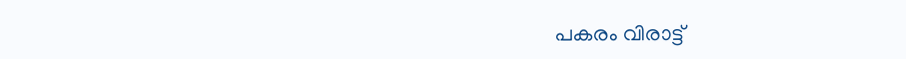പകരം വിരാട്ട്‌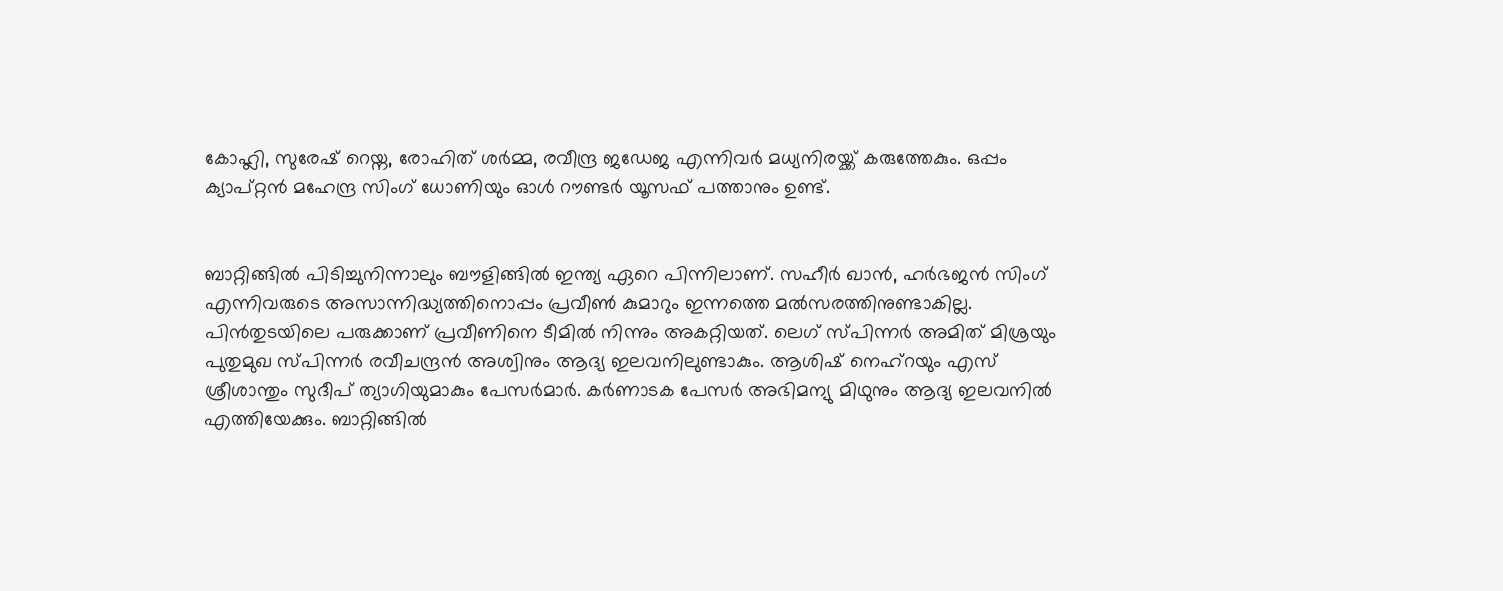കോഹ്ലി, സുരേഷ്‌ റെയ്ന, രോഹിത്‌ ശര്‍മ്മ, രവീന്ദ്ര ജഡേജ എന്നിവര്‍ മധ്യനിരയ്ക്ക്‌ കരുത്തേകും. ഒപ്പം ക്യാപ്റ്റന്‍ മഹേന്ദ്ര സിംഗ്‌ ധോണിയും ഓള്‍ റൗണ്ടര്‍ യൂസഫ്‌ പത്താനും ഉണ്ട്‌.


ബാറ്റിങ്ങില്‍ പിടിച്ചുനിന്നാലും ബൗളിങ്ങില്‍ ഇന്ത്യ ഏറെ പിന്നിലാണ്‌. സഹീര്‍ ഖാന്‍, ഹര്‍ഭജന്‍ സിംഗ്‌ എന്നിവരുടെ അസാന്നിദ്ധ്യത്തിനൊപ്പം പ്രവീണ്‍ കുമാറും ഇന്നത്തെ മല്‍സരത്തിനുണ്ടാകില്ല. പിന്‍തുടയിലെ പരുക്കാണ്‌ പ്രവീണിനെ ടീമില്‍ നിന്നും അകറ്റിയത്‌. ലെഗ്‌ സ്പിന്നര്‍ അമിത്‌ മിശ്രയും പുതുമുഖ സ്പിന്നര്‍ രവീചന്ദ്രന്‍ അശ്വിനും ആദ്യ ഇലവനിലുണ്ടാകും. ആശിഷ്‌ നെഹ്‌റയും എസ്‌ ശ്രീശാന്തും സുദീപ്‌ ത്യാഗിയുമാകും പേസര്‍മാര്‍. കര്‍ണാടക പേസര്‍ അഭിമന്യു മിഥുനും ആദ്യ ഇലവനില്‍ എത്തിയേക്കും. ബാറ്റിങ്ങില്‍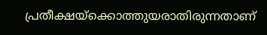പ്രതീക്ഷയ്ക്കൊത്തുയരാതിരുന്നതാണ്‌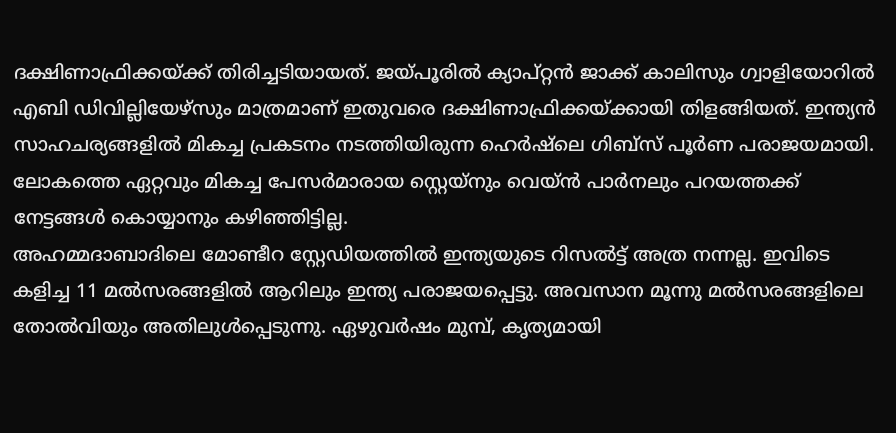ദക്ഷിണാഫ്രിക്കയ്ക്ക്‌ തിരിച്ചടിയായത്‌. ജയ്പൂരില്‍ ക്യാപ്റ്റന്‍ ജാക്ക്‌ കാലിസും ഗ്വാളിയോറില്‍ എബി ഡിവില്ലിയേഴ്സും മാത്രമാണ്‌ ഇതുവരെ ദക്ഷിണാഫ്രിക്കയ്ക്കായി തിളങ്ങിയത്‌. ഇന്ത്യന്‍ സാഹചര്യങ്ങളില്‍ മികച്ച പ്രകടനം നടത്തിയിരുന്ന ഹെര്‍ഷ്ലെ ഗിബ്സ്‌ പൂര്‍ണ പരാജയമായി. ലോകത്തെ ഏറ്റവും മികച്ച പേസര്‍മാരായ സ്റ്റെയ്നും വെയ്ന്‍ പാര്‍നലും പറയത്തക്ക്‌ നേട്ടങ്ങള്‍ കൊയ്യാനും കഴിഞ്ഞിട്ടില്ല.
അഹമ്മദാബാദിലെ മോണ്ടീറ സ്റ്റേഡിയത്തില്‍ ഇന്ത്യയുടെ റിസല്‍ട്ട്‌ അത്ര നന്നല്ല. ഇവിടെ കളിച്ച 11 മല്‍സരങ്ങളില്‍ ആറിലും ഇന്ത്യ പരാജയപ്പെട്ടു. അവസാന മൂന്നു മല്‍സരങ്ങളിലെ തോല്‍വിയും അതിലുള്‍പ്പെടുന്നു. ഏഴുവര്‍ഷം മുമ്പ്‌, കൃത്യമായി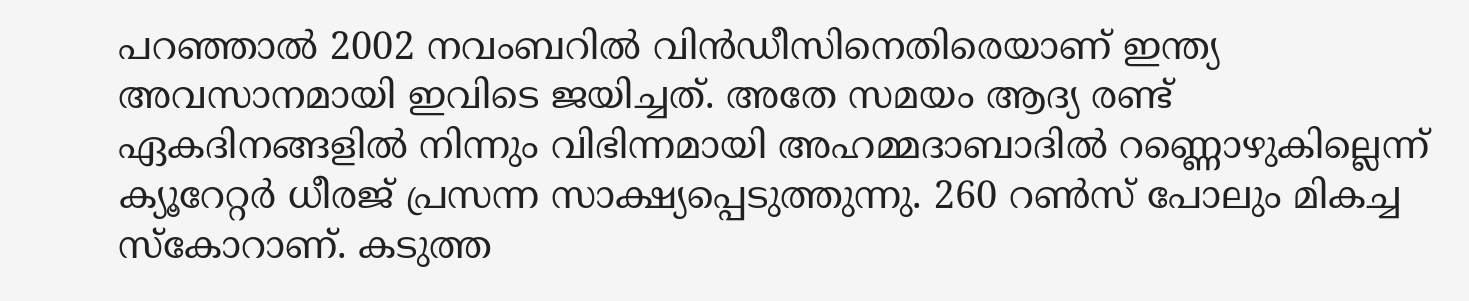പറഞ്ഞാല്‍ 2002 നവംബറില്‍ വിന്‍ഡീസിനെതിരെയാണ്‌ ഇന്ത്യ അവസാനമായി ഇവിടെ ജയിച്ചത്‌. അതേ സമയം ആദ്യ രണ്ട്‌ ഏകദിനങ്ങളില്‍ നിന്നും വിഭിന്നമായി അഹമ്മദാബാദില്‍ റണ്ണൊഴുകില്ലെന്ന്‌ ക്യൂറേറ്റര്‍ ധീരജ്‌ പ്രസന്ന സാക്ഷ്യപ്പെടുത്തുന്നു. 260 റണ്‍സ്‌ പോലും മികച്ച സ്കോറാണ്‌. കടുത്ത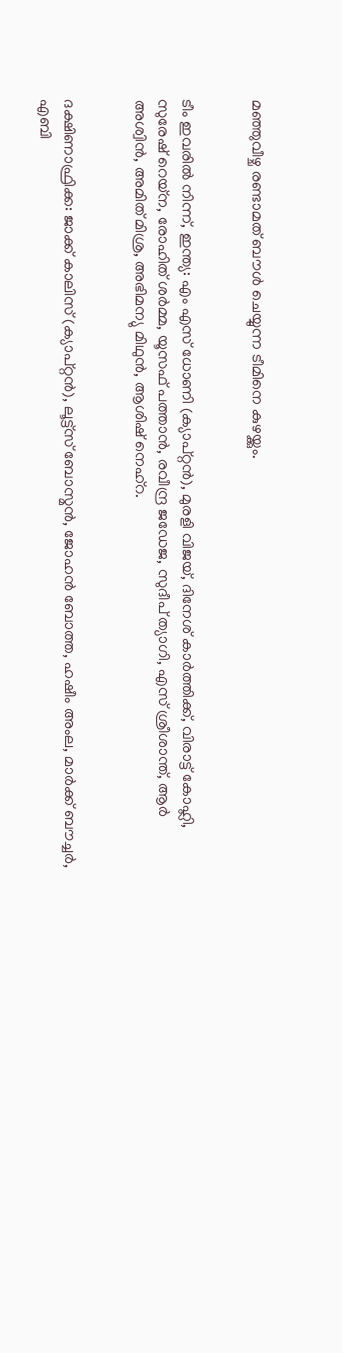മഞ്ഞുവീഴ്ച രണ്ടാമത്‌ ബൗള്‍ ചെയ്യുന്ന ടീമിനെ കുഴയ്ക്കും.


ടീം ഇവരില്‍ നിന്ന്‌, ഇന്ത്യ: എം എസ്‌ ധോണി (ക്യാപ്റ്റന്‍), മുരളി വിജയ്‌, ദിനേശ്‌ കാര്‍ത്തിക്ക്‌, വിരാട്ട്‌ കോഹ്ലി, സുരേഷ്‌ റെയ്ന, രോഹിത്‌ ശര്‍മ്മ, യൂസഫ്‌ പത്താന്‍, രവീന്ദ്ര ജഡേജ, സുദീപ്‌ ത്യാഗി, എസ്‌ ശ്രീശാന്ത്‌, ആര്‍ അശ്വിന്‍, അമിത്‌ മിശ്ര, അഭിമന്യു മിഥുന്‍, ആശിഷ്‌ നെഹ്‌റ.


ദക്ഷിണാഫ്രിക്ക: ജാക്ക്‌ കാലിസ്‌ (ക്യാപ്റ്റന്‍), ലൂട്ട്സ്‌ ബോസ്മന്‍, ജോഹന്‍ ബോത്ത, ഹഷീം അംല, മാര്‍ക്ക്‌ ബൗച്ചര്‍, എബി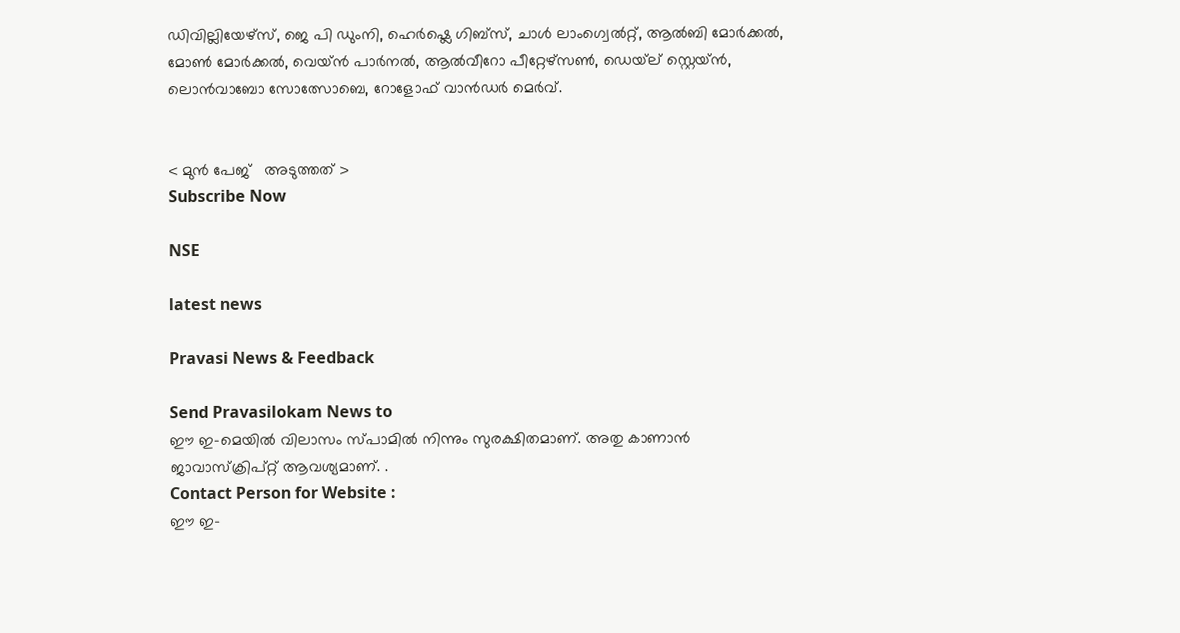ഡിവില്ലിയേഴ്സ്‌, ജെ പി ഡുംനി, ഹെര്‍ഷ്ലെ ഗിബ്സ്‌, ചാള്‍ ലാംഗ്വെല്‍റ്റ്‌, ആല്‍ബി മോര്‍ക്കല്‍, മോണ്‍ മോര്‍ക്കല്‍, വെയ്ന്‍ പാര്‍നല്‍, ആല്‍വീറോ പീറ്റേഴ്സണ്‍, ഡെയ്‌ല്‌ സ്റ്റെയ്ന്‍, ലൊന്‍വാബോ സോത്സോബെ, റോളോഫ്‌ വാന്‍ഡര്‍ മെര്‍വ്‌.


< മുന്‍ പേജ്‌   അടുത്തത് >
Subscribe Now

NSE

latest news

Pravasi News & Feedback

Send Pravasilokam News to
ഈ ഇ-മെയില്‍ വിലാസം സ്‌പാമില്‍ നിന്നും സുരക്ഷിതമാണ്‌. അതു കാണാന്‍ ജാവാസ്ക്രിപ്റ്റ്‌ ആവശ്യമാണ്‌. .
Contact Person for Website :
ഈ ഇ-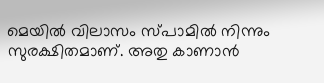മെയില്‍ വിലാസം സ്‌പാമില്‍ നിന്നും സുരക്ഷിതമാണ്‌. അതു കാണാന്‍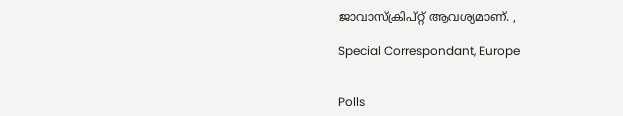ജാവാസ്ക്രിപ്റ്റ്‌ ആവശ്യമാണ്‌. ,

Special Correspondant, Europe


Polls